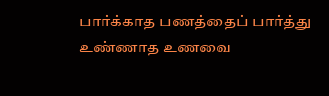பார்க்காத பணத்தைப் பார்த்து
உண்ணாத உணவை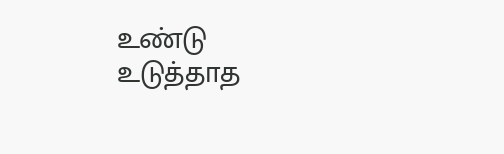உண்டு
உடுத்தாத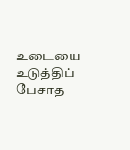உடையை உடுத்திப்
பேசாத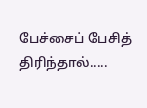பேச்சைப் பேசித் திரிந்தால்.....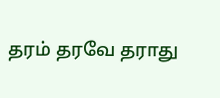தரம் தரவே தராது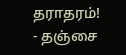தராதரம்!
- தஞ்சை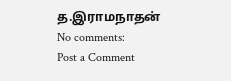த.இராமநாதன்
No comments:
Post a Comment